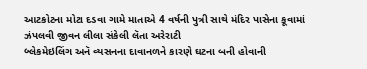આટકોટના મોટા દડવા ગામે માતાએ 4 વર્ષની પુત્રી સાથે મંદિર પાસેના કૂવામાં ઝંપલવી જીવન લીલા સંકેલી લૅતા અરેરાટી
બ્લેકમેઇલિંગ અનૅ વ્યસનના દાવાનળને કારણે ઘટના બની હોવાની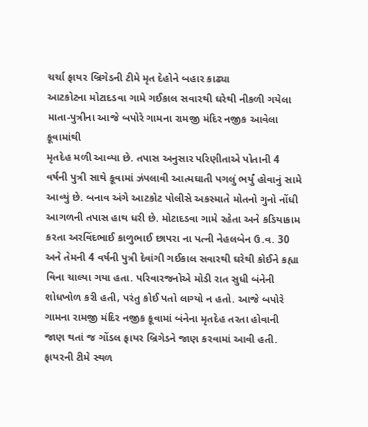ચર્ચા ફાયર બ્રિગેડની ટીમે મૃત દેહોને બહાર કાઢ્યા
આટકોટના મોટાદડવા ગામે ગઈકાલ સવારથી ઘરેથી નીકળી ગયેલા માતા-પુત્રીના આજે બપોરે ગામના રામજી મંદિર નજીક આવેલા કૂવામાંથી
મૃતદેહ મળી આવ્યા છે. તપાસ અનુસાર પરિણીતાએ પોતાની 4 વર્ષની પુત્રી સાથે કૂવામાં ઝંપલાવી આત્મઘાતી પગલું ભર્યું હોવાનું સામે આવ્યું છે. બનાવ અંગે આટકોટ પોલીસે અકસ્માતે મોતનો ગુનો નોંધી આગળની તપાસ હાથ ધરી છે. મોટાદડવા ગામે રહેતા અને કડિયાકામ
કરતા અરવિંદભાઈ કાળુભાઈ છાપરા ના પત્ની નેહલબેન ઉ.વ. 30 અને તેમની 4 વર્ષની પુત્રી દેવાંગી ગઈકાલ સવારથી ઘરેથી કોઈને કહ્યા વિના ચાલ્યા ગયા હતા. પરિવારજનોએ મોડી રાત સુધી બંનેની શોધખોળ કરી હતી, પરંતુ કોઈ પતો લાગ્યો ન હતો. આજે બપોરે ગામના રામજી મંદિર નજીક કૂવામાં બંનેના મૃતદેહ તરતા હોવાની જાણ થતાં જ ગોંડલ ફાયર બ્રિગેડને જાણ કરવામાં આવી હતી.
ફાયરની ટીમે સ્થળ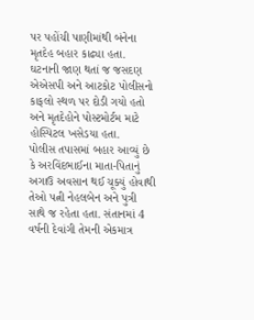પર પહોંચી પાણીમાંથી બંનેના મૃતદેહ બહાર કાઢ્યા હતા. ઘટનાની જાણ થતાં જ જસદણ એએસપી અને આટકોટ પોલીસનો કાફલો સ્થળ પર દોડી ગયો હતો અને મૃતદેહોને પોસ્ટમોર્ટમ માટે હોસ્પિટલ ખસેડયા હતા.
પોલીસ તપાસમાં બહાર આવ્યું છે કે અરવિંદભાઈના માતા-પિતાનું અગાઉ અવસાન થઈ ચૂક્યું હોવાથી તેઓ પત્ની નેહલબેન અને પુત્રી સાથે જ રહેતા હતા. સંતાનમાં 4 વર્ષની દેવાંગી તેમની એકમાત્ર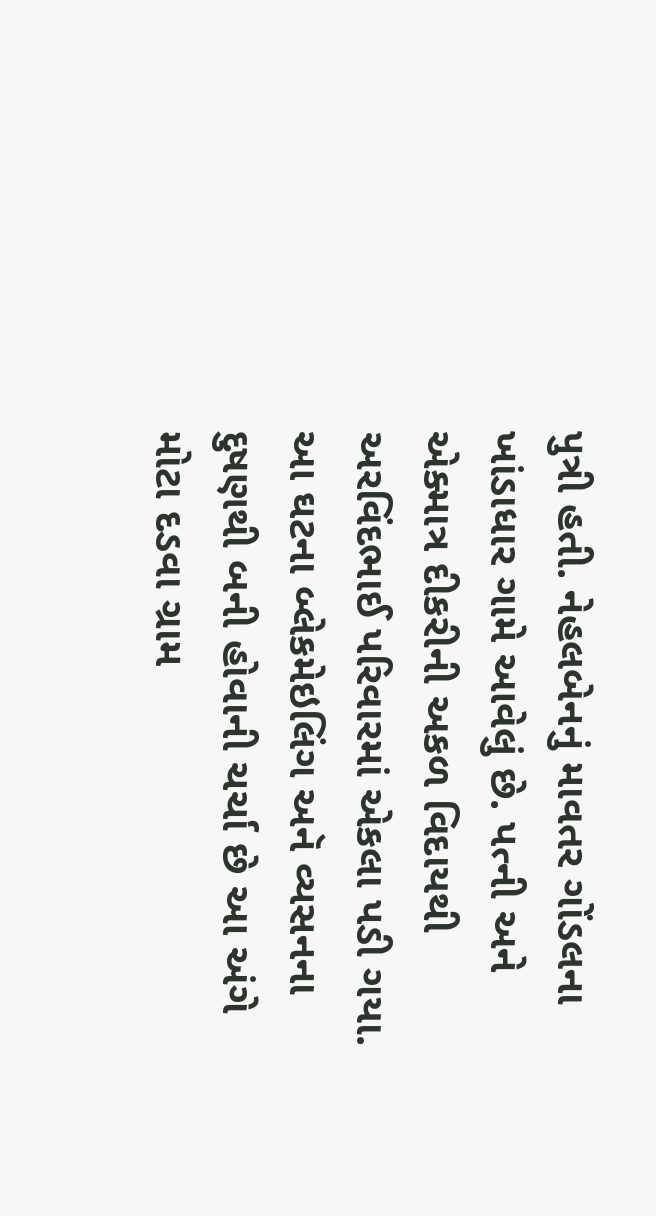પુત્રી હતી. નેહલબેનનું માવતર ગોંડલના ખાંડાધાર ગામે આવેલું છે. પત્ની અને એક્માત્ર દીકરીની અકળ વિદાયથી અરવિંદભાઈ પરિવારમાં એકલા પડી ગયા.
આ ઘટના બ્લેકમેઇલિંગ અનૅ વ્યસનના દુષણથી બની હોવાની ચર્ચા છે આ અંગે મોટા દડવા ગ્રામ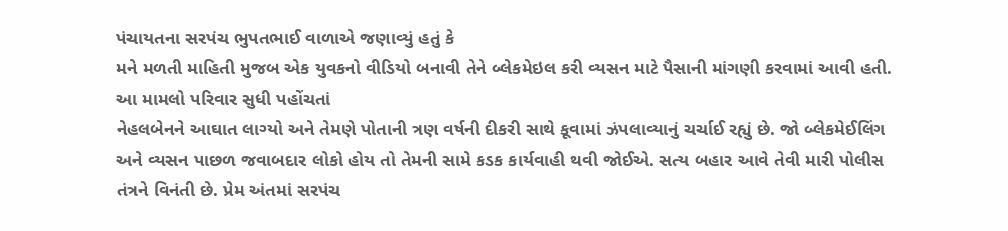પંચાયતના સરપંચ ભુપતભાઈ વાળાએ જણાવ્યું હતું કે
મને મળતી માહિતી મુજબ એક યુવકનો વીડિયો બનાવી તેને બ્લેકમેઇલ કરી વ્યસન માટે પૈસાની માંગણી કરવામાં આવી હતી. આ મામલો પરિવાર સુધી પહોંચતાં
નેહલબેનને આઘાત લાગ્યો અને તેમણે પોતાની ત્રણ વર્ષની દીકરી સાથે કૂવામાં ઝંપલાવ્યાનું ચર્ચાઈ રહ્યું છે. જો બ્લેકમેઈલિંગ અને વ્યસન પાછળ જવાબદાર લોકો હોય તો તેમની સામે કડક કાર્યવાહી થવી જોઈએ. સત્ય બહાર આવે તેવી મારી પોલીસ તંત્રને વિનંતી છે. પ્રેમ અંતમાં સરપંચ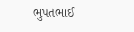ભુપતભાઈ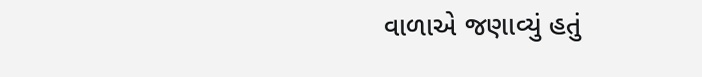વાળાએ જણાવ્યું હતું